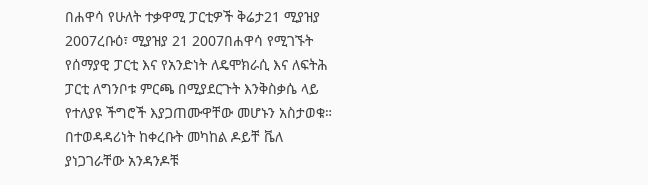በሐዋሳ የሁለት ተቃዋሚ ፓርቲዎች ቅሬታ21 ሚያዝያ 2007ረቡዕ፣ ሚያዝያ 21 2007በሐዋሳ የሚገኙት የሰማያዊ ፓርቲ እና የአንድነት ለዴሞክራሲ እና ለፍትሕ ፓርቲ ለግንቦቱ ምርጫ በሚያደርጉት እንቅስቃሴ ላይ የተለያዩ ችግሮች እያጋጠሙዋቸው መሆኑን አስታወቁ። በተወዳዳሪነት ከቀረቡት መካከል ዶይቸ ቬለ ያነጋገራቸው አንዳንዶቹ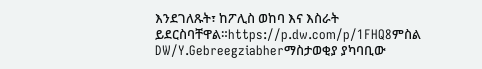እንደገለጹት፣ ከፖሊስ ወከባ እና እስራት ይደርስባቸዋል።https://p.dw.com/p/1FHQ8ምስል DW/Y.Gebreegziabherማስታወቂያ ያካባቢው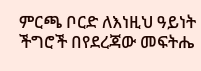ምርጫ ቦርድ ለእነዚህ ዓይነት ችግሮች በየደረጃው መፍትሔ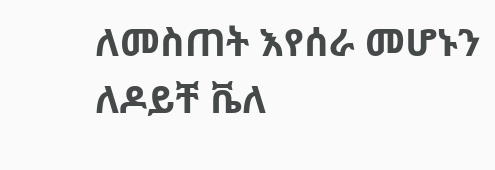ለመስጠት እየሰራ መሆኑን ለዶይቸ ቬለ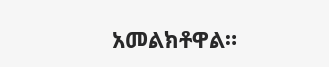አመልክቶዋል።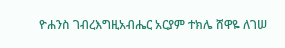ዮሐንስ ገብረእግዚአብሔር አርያም ተክሌ ሸዋዬ ለገሠ